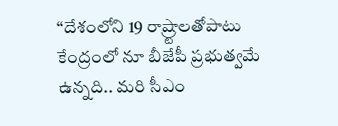“దేశంలోని 19 రాష్ర్టాలతోపాటు కేంద్రంలో నూ బీజేపీ ప్రభుత్వమే ఉన్నది.. మరి సీఎం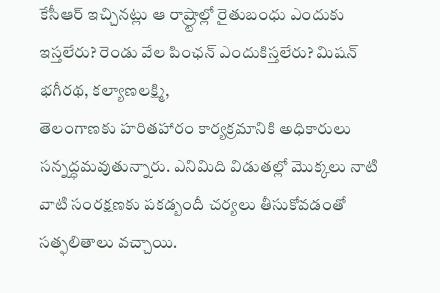కేసీఆర్ ఇచ్చినట్లు ఆ రాష్ర్టాల్లో రైతుబంధు ఎందుకు ఇస్తలేరు? రెండు వేల పింఛన్ ఎందుకిస్తలేరు? మిషన్ భగీరథ, కల్యాణలక్ష్మి,
తెలంగాణకు హరితహారం కార్యక్రమానికి అధికారులు సన్నద్ధమవుతున్నారు. ఎనిమిది విడుతల్లో మొక్కలు నాటి వాటి సంరక్షణకు పకడ్బందీ చర్యలు తీసుకోవడంతో సత్ఫలితాలు వచ్చాయి.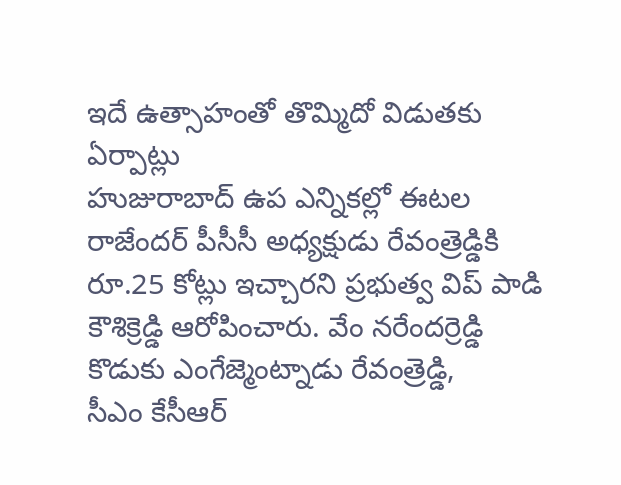ఇదే ఉత్సాహంతో తొమ్మిదో విడుతకు ఏర్పాట్లు
హుజురాబాద్ ఉప ఎన్నికల్లో ఈటల రాజేందర్ పీసీసీ అధ్యక్షుడు రేవంత్రెడ్డికి రూ.25 కోట్లు ఇచ్చారని ప్రభుత్వ విప్ పాడి కౌశిక్రెడ్డి ఆరోపించారు. వేం నరేందర్రెడ్డి కొడుకు ఎంగేజ్మెంట్నాడు రేవంత్రెడ్డి,
సీఎం కేసీఆర్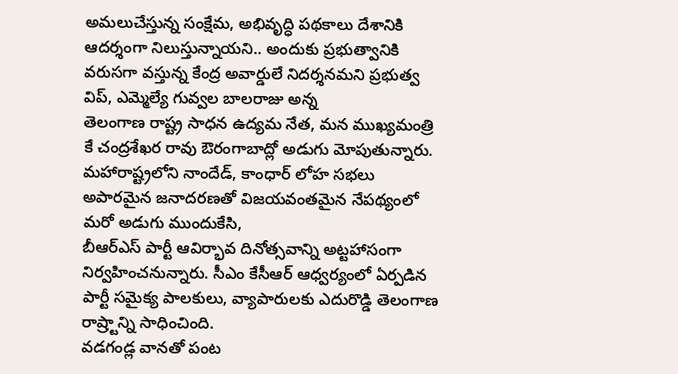అమలుచేస్తున్న సంక్షేమ, అభివృద్ధి పథకాలు దేశానికి ఆదర్శంగా నిలుస్తున్నాయని.. అందుకు ప్రభుత్వానికి వరుసగా వస్తున్న కేంద్ర అవార్డులే నిదర్శనమని ప్రభుత్వ విప్, ఎమ్మెల్యే గువ్వల బాలరాజు అన్న
తెలంగాణ రాష్ట్ర సాధన ఉద్యమ నేత, మన ముఖ్యమంత్రి కే చంద్రశేఖర రావు ఔరంగాబాద్లో అడుగు మోపుతున్నారు. మహారాష్ట్రలోని నాందేడ్, కాంధార్ లోహ సభలు అపారమైన జనాదరణతో విజయవంతమైన నేపథ్యంలో మరో అడుగు ముందుకేసి,
బీఆర్ఎస్ పార్టీ ఆవిర్భావ దినోత్సవాన్ని అట్టహాసంగా నిర్వహించనున్నారు. సీఎం కేసీఆర్ ఆధ్వర్యంలో ఏర్పడిన పార్టీ సమైక్య పాలకులు, వ్యాపారులకు ఎదురొడ్డి తెలంగాణ రాష్ర్టాన్ని సాధించింది.
వడగండ్ల వానతో పంట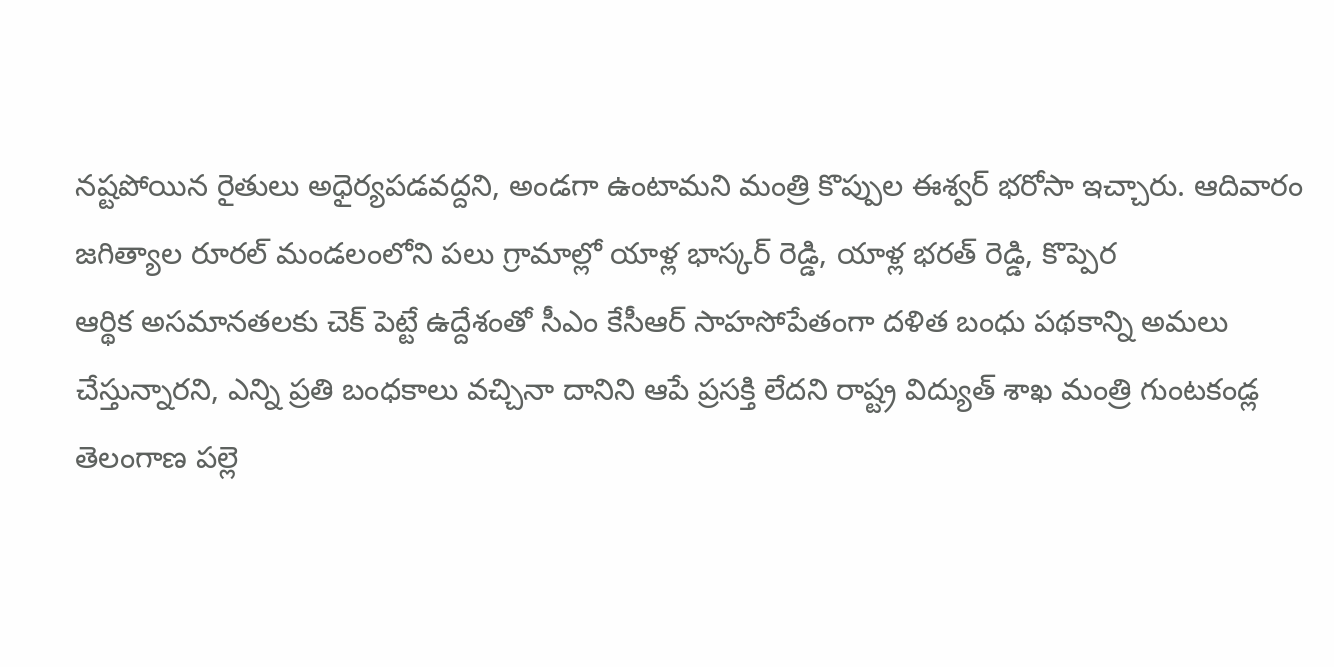నష్టపోయిన రైతులు అధైర్యపడవద్దని, అండగా ఉంటామని మంత్రి కొప్పుల ఈశ్వర్ భరోసా ఇచ్చారు. ఆదివారం జగిత్యాల రూరల్ మండలంలోని పలు గ్రామాల్లో యాళ్ల భాస్కర్ రెడ్డి, యాళ్ల భరత్ రెడ్డి, కొప్పెర
ఆర్థిక అసమానతలకు చెక్ పెట్టే ఉద్దేశంతో సీఎం కేసీఆర్ సాహసోపేతంగా దళిత బంధు పథకాన్ని అమలు చేస్తున్నారని, ఎన్ని ప్రతి బంధకాలు వచ్చినా దానిని ఆపే ప్రసక్తి లేదని రాష్ట్ర విద్యుత్ శాఖ మంత్రి గుంటకండ్ల
తెలంగాణ పల్లె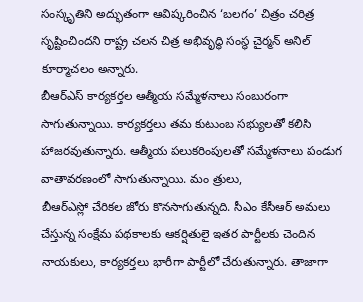సంస్కృతిని అద్భుతంగా ఆవిష్కరించిన ‘బలగం’ చిత్రం చరిత్ర సృష్టించిందని రాష్ట్ర చలన చిత్ర అభివృద్ధి సంస్థ చైర్మన్ అనిల్ కూర్మాచలం అన్నారు.
బీఆర్ఎస్ కార్యకర్తల ఆత్మీయ సమ్మేళనాలు సంబురంగా సాగుతున్నాయి. కార్యకర్తలు తమ కుటుంబ సభ్యులతో కలిసి హాజరవుతున్నారు. ఆత్మీయ పలుకరింపులతో సమ్మేళనాలు పండుగ వాతావరణంలో సాగుతున్నాయి. మం త్రులు,
బీఆర్ఎస్లో చేరికల జోరు కొనసాగుతున్నది. సీఎం కేసీఆర్ అమలు చేస్తున్న సంక్షేమ పథకాలకు ఆకర్షితులై ఇతర పార్టీలకు చెందిన నాయకులు, కార్యకర్తలు భారీగా పార్టీలో చేరుతున్నారు. తాజాగా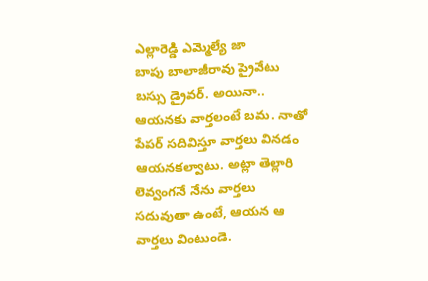ఎల్లారెడ్డి ఎమ్మెల్యే జా
బాపు బాలాజీరావు ప్రైవేటు బస్సు డ్రైవర్. అయినా.. ఆయనకు వార్తలంటే బమ. నాతో పేపర్ సదివిస్తూ వార్తలు వినడం ఆయనకల్వాటు. అట్లా తెల్లారి లెవ్వంగనే నేను వార్తలు సదువుతా ఉంటే, ఆయన ఆ వార్తలు వింటుండె.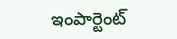ఇంపార్టెంట్